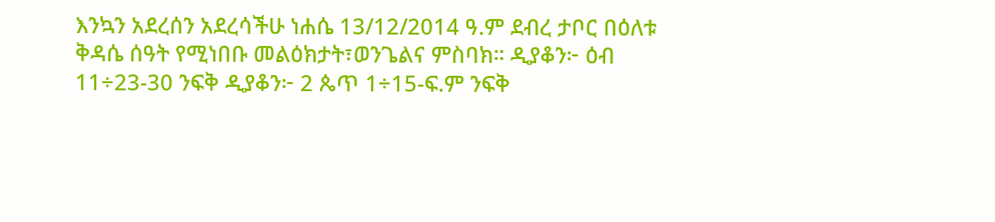እንኳን አደረሰን አደረሳችሁ ነሐሴ 13/12/2014 ዓ.ም ደብረ ታቦር በዕለቱ ቅዳሴ ሰዓት የሚነበቡ መልዕክታት፣ወንጌልና ምስባክ። ዲያቆን፦ ዕብ 11÷23-30 ንፍቅ ዲያቆን፦ 2 ጴጥ 1÷15-ፍ.ም ንፍቅ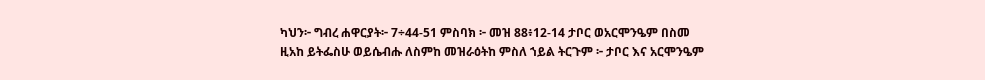ካህን፦ ግብረ ሐዋርያት፦ 7÷44-51 ምስባክ ፦ መዝ 88፥12-14 ታቦር ወአርሞንዔም በስመ ዚአከ ይትፌስሁ ወይሴብሑ ለስምከ መዝራዕትከ ምስለ ኀይል ትርጉም ፦ ታቦር እና አርሞንዔም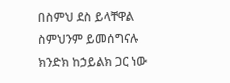በስምህ ደስ ይላቸዋል ስምህንም ይመሰግናሉ ክንድክ ከኃይልክ ጋር ነው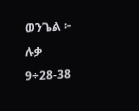ወንጌል ፦ ሉቃ 9÷28-38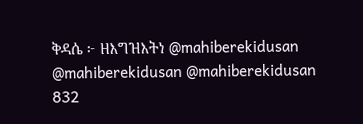ቅዳሴ ፦ ዘእግዝእትነ @mahiberekidusan @mahiberekidusan @mahiberekidusan 832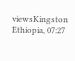viewsKingston Ethiopia, 07:27